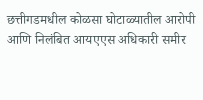छत्तीगडमधील कोळसा घोटाळ्यातील आरोपी आणि निलंबित आयएएस अधिकारी समीर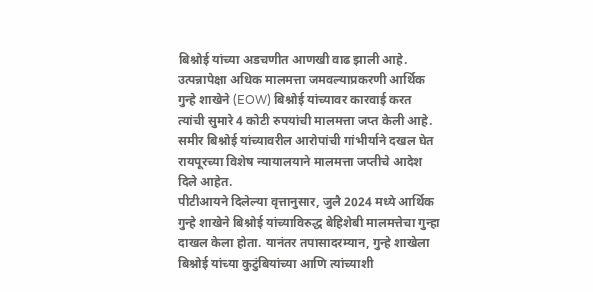बिश्नोई यांच्या अडचणीत आणखी वाढ झाली आहे. उत्पन्नापेक्षा अधिक मालमत्ता जमवल्याप्रकरणी आर्थिक गुन्हे शाखेने (EOW) बिश्नोई यांच्यावर कारवाई करत त्यांची सुमारे 4 कोटी रुपयांची मालमत्ता जप्त केली आहे. समीर बिश्नोई यांच्यावरील आरोपांची गांभीर्याने दखल घेत रायपूरच्या विशेष न्यायालयाने मालमत्ता जप्तीचे आदेश दिले आहेत.
पीटीआयने दिलेल्या वृत्तानुसार, जुलै 2024 मध्ये आर्थिक गुन्हे शाखेने बिश्नोई यांच्याविरुद्ध बेहिशेबी मालमत्तेचा गुन्हा दाखल केला होता. यानंतर तपासादरम्यान, गुन्हे शाखेला बिश्नोई यांच्या कुटुंबियांच्या आणि त्यांच्याशी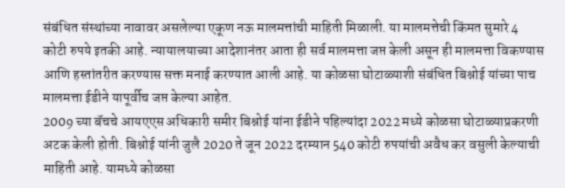संबंधित संस्थांच्या नावावर असलेल्या एकूण नऊ मालमत्तांची माहिती मिळाली. या मालमत्तेची किंमत सुमारे 4 कोटी रुपये इतकी आहे. न्यायालयाच्या आदेशानंतर आता ही सर्व मालमत्ता जप्त केली असून ही मालमत्ता विकण्यास आणि हस्तांतरीत करण्यास सक्त मनाई करण्यात आली आहे. या कोळसा घोटाळ्याशी संबंधित बिश्नोई यांच्या पाच मालमत्ता ईडीने यापूर्वीच जप्त केल्या आहेत.
2009 च्या बॅचचे आयएएस अधिकारी समीर बिश्नोई यांना ईडीने पहिल्यांदा 2022 मध्ये कोळसा घोटाळ्याप्रकरणी अटक केली होती. बिश्नोई यांनी जुलै 2020 ते जून 2022 दरम्यान 540 कोटी रुपयांची अवैध कर वसुली केल्याची माहिती आहे. यामध्ये कोळसा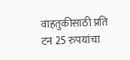वाहतुकीसाठी प्रति टन 25 रुपयांचा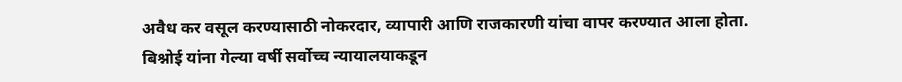अवैध कर वसूल करण्यासाठी नोकरदार, व्यापारी आणि राजकारणी यांचा वापर करण्यात आला होता. बिश्नोई यांना गेल्या वर्षी सर्वोच्च न्यायालयाकडून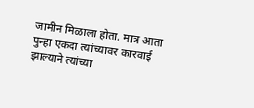जामीन मिळाला होता. मात्र आता पुन्हा एकदा त्यांच्यावर कारवाई झाल्याने त्यांच्या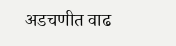अडचणीत वाढ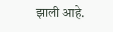झाली आहे.